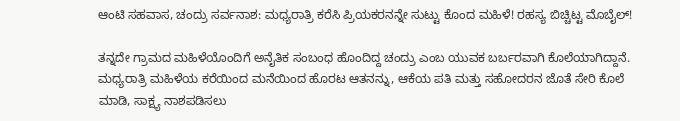ಆಂಟಿ ಸಹವಾಸ, ಚಂದ್ರು ಸರ್ವನಾಶ: ಮಧ್ಯರಾತ್ರಿ ಕರೆಸಿ ಪ್ರಿಯಕರನನ್ನೇ ಸುಟ್ಟು ಕೊಂದ ಮಹಿಳೆ! ರಹಸ್ಯ ಬಿಚ್ಚಿಟ್ಟ ಮೊಬೈಲ್!

ತನ್ನದೇ ಗ್ರಾಮದ ಮಹಿಳೆಯೊಂದಿಗೆ ಅನೈತಿಕ ಸಂಬಂಧ ಹೊಂದಿದ್ದ ಚಂದ್ರು ಎಂಬ ಯುವಕ ಬರ್ಬರವಾಗಿ ಕೊಲೆಯಾಗಿದ್ದಾನೆ. ಮಧ್ಯರಾತ್ರಿ ಮಹಿಳೆಯ ಕರೆಯಿಂದ ಮನೆಯಿಂದ ಹೊರಟ ಆತನನ್ನು, ಆಕೆಯ ಪತಿ ಮತ್ತು ಸಹೋದರನ ಜೊತೆ ಸೇರಿ ಕೊಲೆ ಮಾಡಿ, ಸಾಕ್ಷ್ಯ ನಾಶಪಡಿಸಲು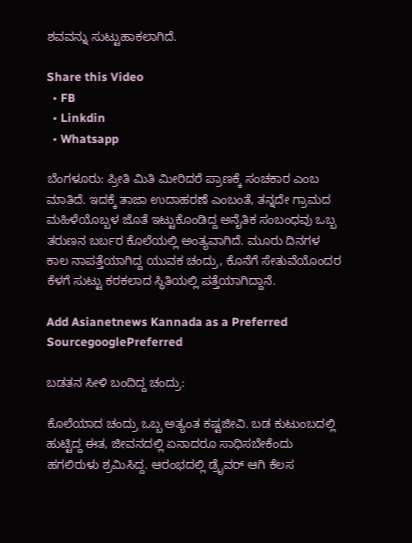ಶವವನ್ನು ಸುಟ್ಟುಹಾಕಲಾಗಿದೆ.

Share this Video
  • FB
  • Linkdin
  • Whatsapp

ಬೆಂಗಳೂರು: ಪ್ರೀತಿ ಮಿತಿ ಮೀರಿದರೆ ಪ್ರಾಣಕ್ಕೆ ಸಂಚಕಾರ ಎಂಬ ಮಾತಿದೆ. ಇದಕ್ಕೆ ತಾಜಾ ಉದಾಹರಣೆ ಎಂಬಂತೆ, ತನ್ನದೇ ಗ್ರಾಮದ ಮಹಿಳೆಯೊಬ್ಬಳ ಜೊತೆ ಇಟ್ಟುಕೊಂಡಿದ್ದ ಅನೈತಿಕ ಸಂಬಂಧವು ಒಬ್ಬ ತರುಣನ ಬರ್ಬರ ಕೊಲೆಯಲ್ಲಿ ಅಂತ್ಯವಾಗಿದೆ. ಮೂರು ದಿನಗಳ ಕಾಲ ನಾಪತ್ತೆಯಾಗಿದ್ದ ಯುವಕ ಚಂದ್ರು, ಕೊನೆಗೆ ಸೇತುವೆಯೊಂದರ ಕೆಳಗೆ ಸುಟ್ಟು ಕರಕಲಾದ ಸ್ಥಿತಿಯಲ್ಲಿ ಪತ್ತೆಯಾಗಿದ್ದಾನೆ.

Add Asianetnews Kannada as a Preferred SourcegooglePreferred

ಬಡತನ ಸೀಳಿ ಬಂದಿದ್ದ ಚಂದ್ರು:

ಕೊಲೆಯಾದ ಚಂದ್ರು ಒಬ್ಬ ಅತ್ಯಂತ ಕಷ್ಟಜೀವಿ. ಬಡ ಕುಟುಂಬದಲ್ಲಿ ಹುಟ್ಟಿದ್ದ ಈತ, ಜೀವನದಲ್ಲಿ ಏನಾದರೂ ಸಾಧಿಸಬೇಕೆಂದು ಹಗಲಿರುಳು ಶ್ರಮಿಸಿದ್ದ. ಆರಂಭದಲ್ಲಿ ಡ್ರೈವರ್ ಆಗಿ ಕೆಲಸ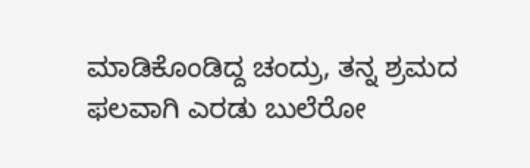ಮಾಡಿಕೊಂಡಿದ್ದ ಚಂದ್ರು, ತನ್ನ ಶ್ರಮದ ಫಲವಾಗಿ ಎರಡು ಬುಲೆರೋ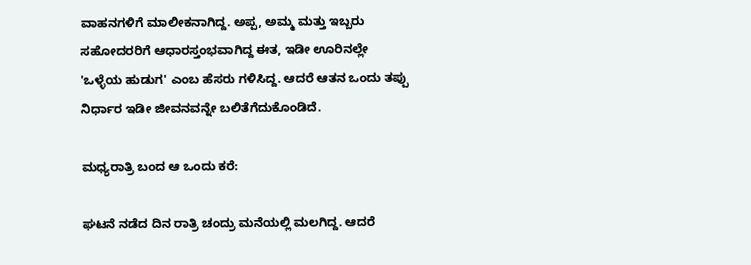ವಾಹನಗಳಿಗೆ ಮಾಲೀಕನಾಗಿದ್ದ. ಅಪ್ಪ, ಅಮ್ಮ ಮತ್ತು ಇಬ್ಬರು ಸಹೋದರರಿಗೆ ಆಧಾರಸ್ತಂಭವಾಗಿದ್ದ ಈತ, ಇಡೀ ಊರಿನಲ್ಲೇ 'ಒಳ್ಳೆಯ ಹುಡುಗ' ಎಂಬ ಹೆಸರು ಗಳಿಸಿದ್ದ. ಆದರೆ ಆತನ ಒಂದು ತಪ್ಪು ನಿರ್ಧಾರ ಇಡೀ ಜೀವನವನ್ನೇ ಬಲಿತೆಗೆದುಕೊಂಡಿದೆ.

ಮಧ್ಯರಾತ್ರಿ ಬಂದ ಆ ಒಂದು ಕರೆ:

ಘಟನೆ ನಡೆದ ದಿನ ರಾತ್ರಿ ಚಂದ್ರು ಮನೆಯಲ್ಲಿ ಮಲಗಿದ್ದ. ಆದರೆ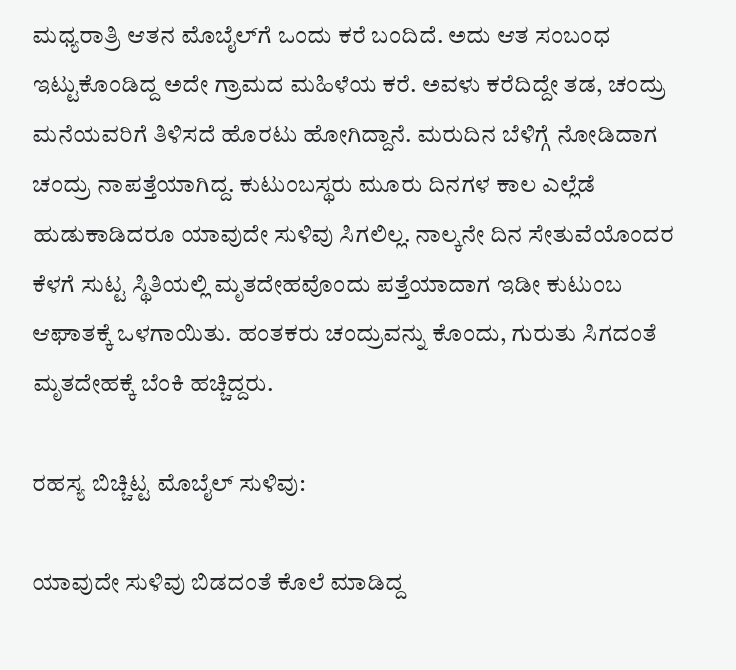ಮಧ್ಯರಾತ್ರಿ ಆತನ ಮೊಬೈಲ್‌ಗೆ ಒಂದು ಕರೆ ಬಂದಿದೆ. ಅದು ಆತ ಸಂಬಂಧ ಇಟ್ಟುಕೊಂಡಿದ್ದ ಅದೇ ಗ್ರಾಮದ ಮಹಿಳೆಯ ಕರೆ. ಅವಳು ಕರೆದಿದ್ದೇ ತಡ, ಚಂದ್ರು ಮನೆಯವರಿಗೆ ತಿಳಿಸದೆ ಹೊರಟು ಹೋಗಿದ್ದಾನೆ. ಮರುದಿನ ಬೆಳಿಗ್ಗೆ ನೋಡಿದಾಗ ಚಂದ್ರು ನಾಪತ್ತೆಯಾಗಿದ್ದ. ಕುಟುಂಬಸ್ಥರು ಮೂರು ದಿನಗಳ ಕಾಲ ಎಲ್ಲೆಡೆ ಹುಡುಕಾಡಿದರೂ ಯಾವುದೇ ಸುಳಿವು ಸಿಗಲಿಲ್ಲ. ನಾಲ್ಕನೇ ದಿನ ಸೇತುವೆಯೊಂದರ ಕೆಳಗೆ ಸುಟ್ಟ ಸ್ಥಿತಿಯಲ್ಲಿ ಮೃತದೇಹವೊಂದು ಪತ್ತೆಯಾದಾಗ ಇಡೀ ಕುಟುಂಬ ಆಘಾತಕ್ಕೆ ಒಳಗಾಯಿತು. ಹಂತಕರು ಚಂದ್ರುವನ್ನು ಕೊಂದು, ಗುರುತು ಸಿಗದಂತೆ ಮೃತದೇಹಕ್ಕೆ ಬೆಂಕಿ ಹಚ್ಚಿದ್ದರು.

ರಹಸ್ಯ ಬಿಚ್ಚಿಟ್ಟ ಮೊಬೈಲ್ ಸುಳಿವು:

ಯಾವುದೇ ಸುಳಿವು ಬಿಡದಂತೆ ಕೊಲೆ ಮಾಡಿದ್ದ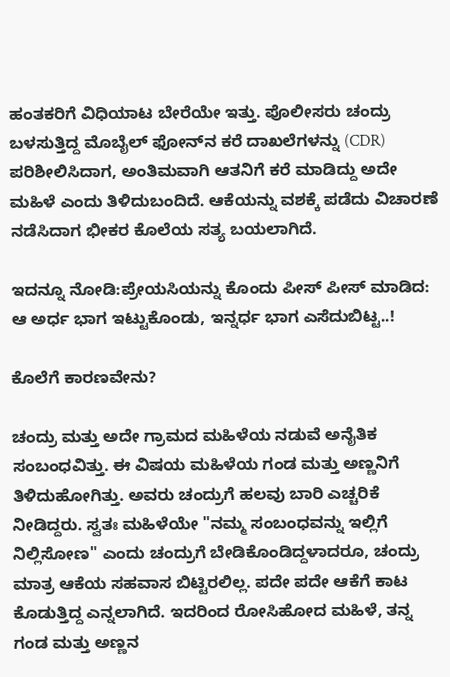ಹಂತಕರಿಗೆ ವಿಧಿಯಾಟ ಬೇರೆಯೇ ಇತ್ತು. ಪೊಲೀಸರು ಚಂದ್ರು ಬಳಸುತ್ತಿದ್ದ ಮೊಬೈಲ್ ಫೋನ್‌ನ ಕರೆ ದಾಖಲೆಗಳನ್ನು (CDR) ಪರಿಶೀಲಿಸಿದಾಗ, ಅಂತಿಮವಾಗಿ ಆತನಿಗೆ ಕರೆ ಮಾಡಿದ್ದು ಅದೇ ಮಹಿಳೆ ಎಂದು ತಿಳಿದುಬಂದಿದೆ. ಆಕೆಯನ್ನು ವಶಕ್ಕೆ ಪಡೆದು ವಿಚಾರಣೆ ನಡೆಸಿದಾಗ ಭೀಕರ ಕೊಲೆಯ ಸತ್ಯ ಬಯಲಾಗಿದೆ.

ಇದನ್ನೂ ನೋಡಿ:ಪ್ರೇಯಸಿಯನ್ನು ಕೊಂದು ಪೀಸ್ ಪೀಸ್ ಮಾಡಿದ: ಆ ಅರ್ಧ ಭಾಗ ಇಟ್ಟುಕೊಂಡು, ಇನ್ನರ್ಧ ಭಾಗ ಎಸೆದುಬಿಟ್ಟ..!

ಕೊಲೆಗೆ ಕಾರಣವೇನು?

ಚಂದ್ರು ಮತ್ತು ಅದೇ ಗ್ರಾಮದ ಮಹಿಳೆಯ ನಡುವೆ ಅನೈತಿಕ ಸಂಬಂಧವಿತ್ತು. ಈ ವಿಷಯ ಮಹಿಳೆಯ ಗಂಡ ಮತ್ತು ಅಣ್ಣನಿಗೆ ತಿಳಿದುಹೋಗಿತ್ತು. ಅವರು ಚಂದ್ರುಗೆ ಹಲವು ಬಾರಿ ಎಚ್ಚರಿಕೆ ನೀಡಿದ್ದರು. ಸ್ವತಃ ಮಹಿಳೆಯೇ "ನಮ್ಮ ಸಂಬಂಧವನ್ನು ಇಲ್ಲಿಗೆ ನಿಲ್ಲಿಸೋಣ" ಎಂದು ಚಂದ್ರುಗೆ ಬೇಡಿಕೊಂಡಿದ್ದಳಾದರೂ, ಚಂದ್ರು ಮಾತ್ರ ಆಕೆಯ ಸಹವಾಸ ಬಿಟ್ಟಿರಲಿಲ್ಲ. ಪದೇ ಪದೇ ಆಕೆಗೆ ಕಾಟ ಕೊಡುತ್ತಿದ್ದ ಎನ್ನಲಾಗಿದೆ. ಇದರಿಂದ ರೋಸಿಹೋದ ಮಹಿಳೆ, ತನ್ನ ಗಂಡ ಮತ್ತು ಅಣ್ಣನ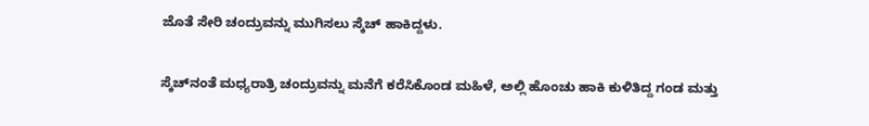ಜೊತೆ ಸೇರಿ ಚಂದ್ರುವನ್ನು ಮುಗಿಸಲು ಸ್ಕೆಚ್ ಹಾಕಿದ್ದಳು.

ಸ್ಕೆಚ್‌ನಂತೆ ಮಧ್ಯರಾತ್ರಿ ಚಂದ್ರುವನ್ನು ಮನೆಗೆ ಕರೆಸಿಕೊಂಡ ಮಹಿಳೆ, ಅಲ್ಲಿ ಹೊಂಚು ಹಾಕಿ ಕುಳಿತಿದ್ದ ಗಂಡ ಮತ್ತು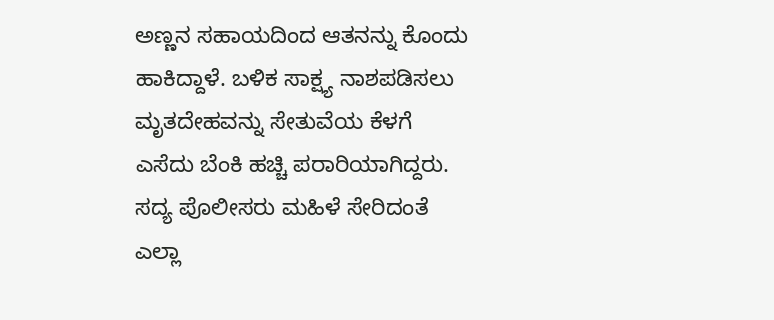ಅಣ್ಣನ ಸಹಾಯದಿಂದ ಆತನನ್ನು ಕೊಂದು ಹಾಕಿದ್ದಾಳೆ. ಬಳಿಕ ಸಾಕ್ಷ್ಯ ನಾಶಪಡಿಸಲು ಮೃತದೇಹವನ್ನು ಸೇತುವೆಯ ಕೆಳಗೆ ಎಸೆದು ಬೆಂಕಿ ಹಚ್ಚಿ ಪರಾರಿಯಾಗಿದ್ದರು. ಸದ್ಯ ಪೊಲೀಸರು ಮಹಿಳೆ ಸೇರಿದಂತೆ ಎಲ್ಲಾ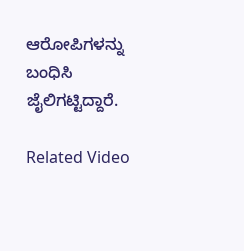ಆರೋಪಿಗಳನ್ನು ಬಂಧಿಸಿ ಜೈಲಿಗಟ್ಟಿದ್ದಾರೆ.

Related Video